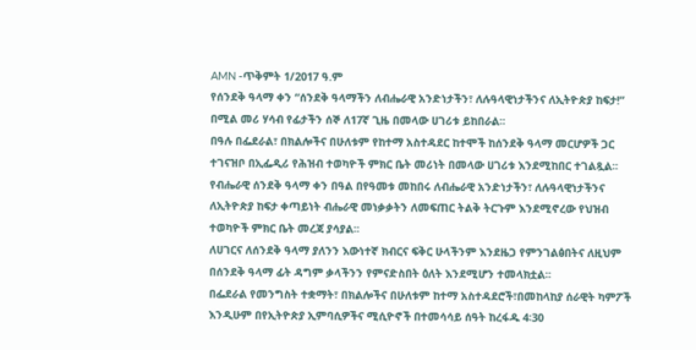AMN -ጥቅምት 1/2017 ዓ.ም
የሰንደቅ ዓላማ ቀን “ሰንደቅ ዓላማችን ለብሔራዊ አንድነታችን፣ ለሉዓላዊነታችንና ለኢትዮጵያ ከፍታ!” በሚል መሪ ሃሳብ የፊታችን ሰኞ ለ17ኛ ጊዜ በመላው ሀገሪቱ ይከበራል፡፡
በዓሉ በፌደራል፣ በክልሎችና በሁለቱም የከተማ አስተዳደር ከተሞች ከሰንደቅ ዓላማ መርሆዎች ጋር ተገናዝቦ በኢፌዲሪ የሕዝብ ተወካዮች ምክር ቤት መሪነት በመላው ሀገሪቱ እንደሚከበር ተገልጿል፡፡
የብሔራዊ ሰንደቅ ዓላማ ቀን በዓል በየዓመቱ መከበሩ ለብሔራዊ አንድነታችን፣ ለሉዓላዊነታችንና ለኢትዮጵያ ከፍታ ቀጣይነት ብሔራዊ መነቃቃትን ለመፍጠር ትልቅ ትርጉም እንደሚኖረው የህዝብ ተወካዮች ምክር ቤት መረጃ ያሳያል፡፡
ለሀገርና ለሰንደቅ ዓላማ ያለንን እውነተኛ ክብርና ፍቅር ሁላችንም እንደዜጋ የምንገልፅበትና ለዚህም በሰንደቅ ዓላማ ፊት ዳግም ቃላችንን የምናድስበት ዕለት እንደሚሆን ተመላክቷል፡፡
በፌደራል የመንግስት ተቋማት፣ በክልሎችና በሁለቱም ከተማ አስተዳደሮች፣በመከላከያ ሰራዊት ካምፖች እንዲሁም በየኢትዮጵያ ኢምባሲዎችና ሚሲዮኖች በተመሳሳይ ሰዓት ከረፋዱ 4፡30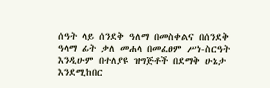ሰዓት ላይ ሰንደቅ ዓለማ በመስቀልና በሰንደቅ ዓላማ ፊት ቃለ መሐላ በመፈፀም ሥነ-ስርዓት እንዲሁም በተለያዩ ዝግጅቶች በደማቅ ሁኔታ እንደሚከበር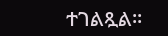ተገልጿል፡፡